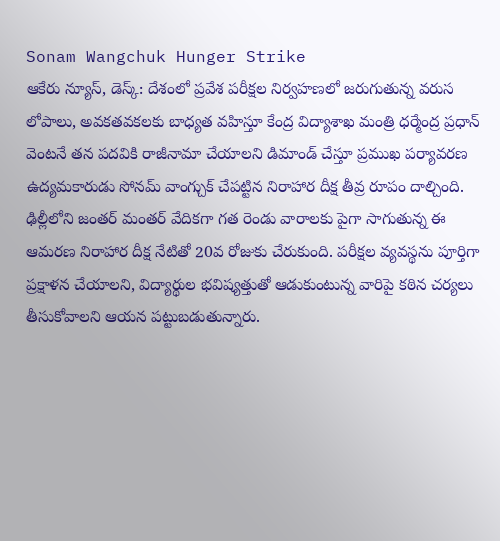Sonam Wangchuk Hunger Strike
ఆకేరు న్యూస్, డెస్క్: దేశంలో ప్రవేశ పరీక్షల నిర్వహణలో జరుగుతున్న వరుస లోపాలు, అవకతవకలకు బాధ్యత వహిస్తూ కేంద్ర విద్యాశాఖ మంత్రి ధర్మేంద్ర ప్రధాన్ వెంటనే తన పదవికి రాజీనామా చేయాలని డిమాండ్ చేస్తూ ప్రముఖ పర్యావరణ ఉద్యమకారుడు సోనమ్ వాంగ్చుక్ చేపట్టిన నిరాహార దీక్ష తీవ్ర రూపం దాల్చింది.
ఢిల్లీలోని జంతర్ మంతర్ వేదికగా గత రెండు వారాలకు పైగా సాగుతున్న ఈ ఆమరణ నిరాహార దీక్ష నేటితో 20వ రోజుకు చేరుకుంది. పరీక్షల వ్యవస్థను పూర్తిగా ప్రక్షాళన చేయాలని, విద్యార్థుల భవిష్యత్తుతో ఆడుకుంటున్న వారిపై కఠిన చర్యలు తీసుకోవాలని ఆయన పట్టుబడుతున్నారు.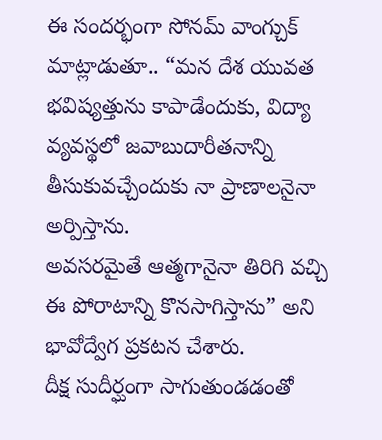ఈ సందర్భంగా సోనమ్ వాంగ్చుక్ మాట్లాడుతూ.. “మన దేశ యువత భవిష్యత్తును కాపాడేందుకు, విద్యా వ్యవస్థలో జవాబుదారీతనాన్ని తీసుకువచ్చేందుకు నా ప్రాణాలనైనా అర్పిస్తాను.
అవసరమైతే ఆత్మగానైనా తిరిగి వచ్చి ఈ పోరాటాన్ని కొనసాగిస్తాను” అని భావోద్వేగ ప్రకటన చేశారు.
దీక్ష సుదీర్ఘంగా సాగుతుండడంతో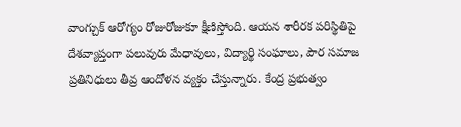వాంగ్చుక్ ఆరోగ్యం రోజురోజుకూ క్షీణిస్తోంది. ఆయన శారీరక పరిస్థితిపై దేశవ్యాప్తంగా పలువురు మేధావులు, విద్యార్థి సంఘాలు, పౌర సమాజ ప్రతినిధులు తీవ్ర ఆందోళన వ్యక్తం చేస్తున్నారు. కేంద్ర ప్రభుత్వం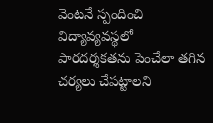వెంటనే స్పందించి విద్యావ్యవస్థలో పారదర్శకతను పెంచేలా తగిన చర్యలు చేపట్టాలని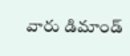వారు డిమాండ్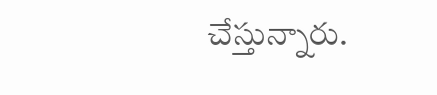చేస్తున్నారు.